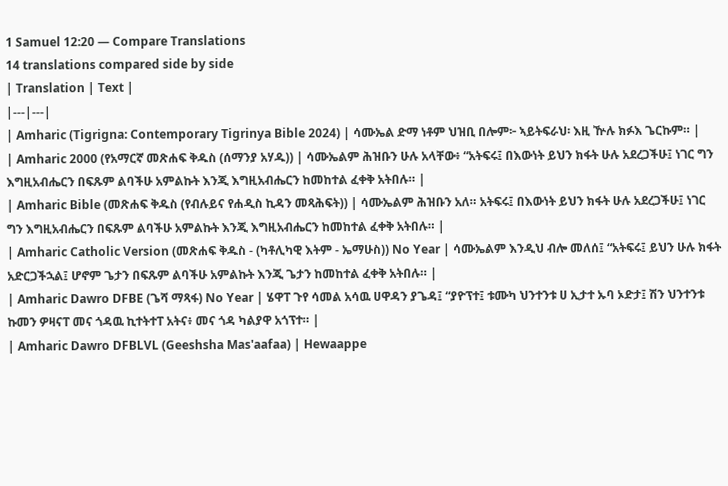1 Samuel 12:20 — Compare Translations
14 translations compared side by side
| Translation | Text |
|---|---|
| Amharic (Tigrigna: Contemporary Tigrinya Bible 2024) | ሳሙኤል ድማ ነቶም ህዝቢ በሎም፦ ኣይትፍራህ፡ እዚ ዅሉ ክፉእ ጌርኩም። |
| Amharic 2000 (የአማርኛ መጽሐፍ ቅዱስ (ሰማንያ አሃዱ)) | ሳሙኤልም ሕዝቡን ሁሉ አላቸው፥ “አትፍሩ፤ በእውነት ይህን ክፋት ሁሉ አደረጋችሁ፤ ነገር ግን እግዚአብሔርን በፍጹም ልባችሁ አምልኩት እንጂ እግዚአብሔርን ከመከተል ፈቀቅ አትበሉ። |
| Amharic Bible (መጽሐፍ ቅዱስ (የብሉይና የሐዲስ ኪዳን መጻሕፍት)) | ሳሙኤልም ሕዝቡን አለ። አትፍሩ፤ በእውነት ይህን ክፋት ሁሉ አደረጋችሁ፤ ነገር ግን እግዚአብሔርን በፍጹም ልባችሁ አምልኩት እንጂ እግዚአብሔርን ከመከተል ፈቀቅ አትበሉ። |
| Amharic Catholic Version (መጽሐፍ ቅዱስ - (ካቶሊካዊ እትም - ኤማሁስ)) No Year | ሳሙኤልም እንዲህ ብሎ መለሰ፤ “አትፍሩ፤ ይህን ሁሉ ክፋት አድርጋችኋል፤ ሆኖም ጌታን በፍጹም ልባችሁ አምልኩት እንጂ ጌታን ከመከተል ፈቀቅ አትበሉ። |
| Amharic Dawro DFBE (ጌሻ ማጻፋ) No Year | ሄዋፐ ጉየ ሳመል አሳዉ ሀዋዳን ያጌዳ፤ “ያዮፕተ፤ ቱሙካ ህንተንቱ ሀ ኢታተ ኡባ ኦድታ፤ ሽን ህንተንቱ ኩመን ዎዛናፐ መና ጎዳዉ ኪተትተፐ አትና፥ መና ጎዳ ካልያዋ አጎፕተ። |
| Amharic Dawro DFBLVL (Geeshsha Mas'aafaa) | Hewaappe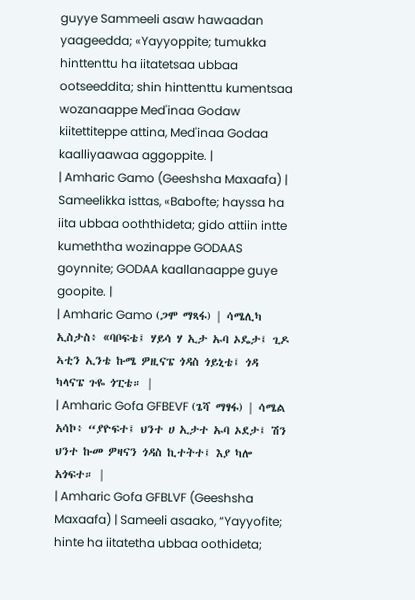guyye Sammeeli asaw hawaadan yaageedda; «Yayyoppite; tumukka hinttenttu ha iitatetsaa ubbaa ootseeddita; shin hinttenttu kumentsaa wozanaappe Med'inaa Godaw kiitettiteppe attina, Med'inaa Godaa kaalliyaawaa aggoppite. |
| Amharic Gamo (Geeshsha Maxaafa) | Sameelikka isttas, «Babofte; hayssa ha iita ubbaa ooththideta; gido attiin intte kumeththa wozinappe GODAAS goynnite; GODAA kaallanaappe guye goopite. |
| Amharic Gamo (ጋሞ ማጻፋ) | ሳሜሊካ ኢስታስ፥ «ባቦፍቴ፤ ሃይሳ ሃ ኢታ ኡባ ኦዴታ፤ ጊዶ ኣቲን ኢንቴ ኩሜ ዎዚናፔ ጎዳስ ጎይኒቴ፤ ጎዳ ካላናፔ ጉዬ ጎፒቴ። |
| Amharic Gofa GFBEVF (ጌሻ ማፃፋ) | ሳሜል አሳኮ፥ “ያዮፍተ፤ ህንተ ሀ ኢታተ ኡባ ኦደታ፤ ሽን ህንተ ኩመ ዎዛናን ጎዳስ ኪተትተ፤ እያ ካሎ አጎፍተ። |
| Amharic Gofa GFBLVF (Geeshsha Maxaafa) | Sameeli asaako, “Yayyofite; hinte ha iitatetha ubbaa oothideta;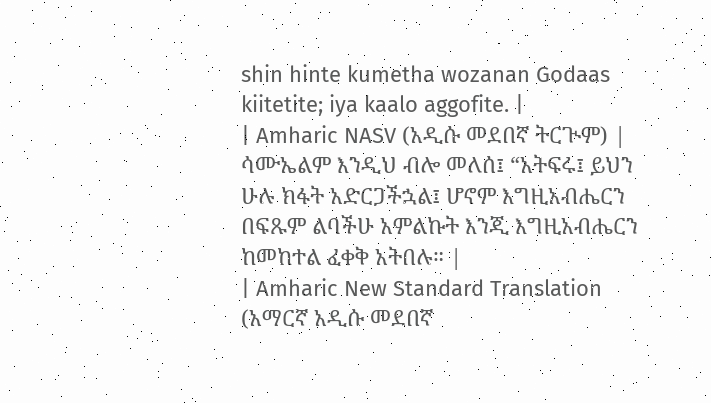shin hinte kumetha wozanan Godaas kiitetite; iya kaalo aggofite. |
| Amharic NASV (አዲሱ መደበኛ ትርጒም) | ሳሙኤልም እንዲህ ብሎ መለሰ፤ “አትፍሩ፤ ይህን ሁሉ ክፋት አድርጋችኋል፤ ሆኖም እግዚአብሔርን በፍጹም ልባችሁ አምልኩት እንጂ እግዚአብሔርን ከመከተል ፈቀቅ አትበሉ። |
| Amharic New Standard Translation (አማርኛ አዲሱ መደበኛ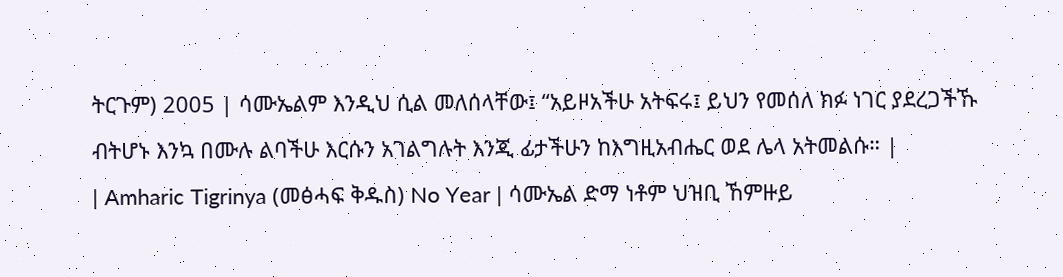ትርጉም) 2005 | ሳሙኤልም እንዲህ ሲል መለሰላቸው፤ “አይዞአችሁ አትፍሩ፤ ይህን የመሰለ ክፉ ነገር ያደረጋችኹ ብትሆኑ እንኳ በሙሉ ልባችሁ እርሱን አገልግሉት እንጂ ፊታችሁን ከእግዚአብሔር ወደ ሌላ አትመልሱ። |
| Amharic Tigrinya (መፅሓፍ ቅዱስ) No Year | ሳሙኤል ድማ ነቶም ህዝቢ ኸምዙይ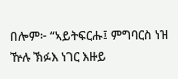በሎም፦ “ኣይትፍርሑ፤ ምግባርስ ነዝ ዅሉ ኽፉእ ነገር እዙይ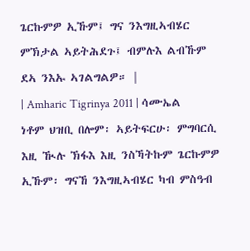ጌርኩምዎ ኢኹም፤ ግና ንእግዚኣብሄር ምኽታል ኣይትሕደጉ፤ ብምሉእ ልብኹም ደኣ ንእኡ ኣገልግልዎ። |
| Amharic Tigrinya 2011 | ሳሙኤል ነቶም ህዝቢ በሎም፡ ኣይትፍርሁ፡ ምግባርሲ እዚ ዂሉ ኽፋእ እዚ ንስኻትኩም ጌርኩምዎ ኢኹም፡ ግናኸ ንእግዚኣብሄር ካብ ምስዓብ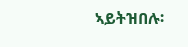ኣይትዝበሉ፡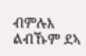ብምሉእ ልብኹም ደኣ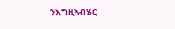ንእግዚኣብሄር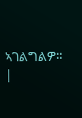ኣገልግልዎ። |